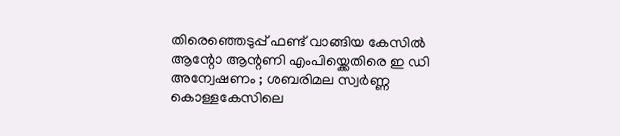തിരെഞ്ഞെടുപ്പ് ഫണ്ട് വാങ്ങിയ കേസിൽ ആന്റോ ആന്റണി എംപിയ്ക്കെതിരെ ഇ ഡി അന്വേഷണം ; ശബരിമല സ്വർണ്ണ കൊള്ളകേസിലെ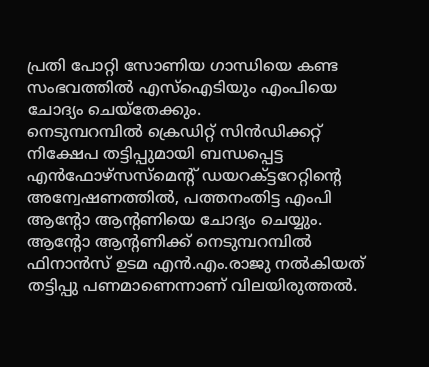പ്രതി പോറ്റി സോണിയ ഗാന്ധിയെ കണ്ട സംഭവത്തിൽ എസ്ഐടിയും എംപിയെ ചോദ്യം ചെയ്തേക്കും.
നെടുമ്പറമ്പിൽ ക്രെഡിറ്റ് സിൻഡിക്കറ്റ് നിക്ഷേപ തട്ടിപ്പുമായി ബന്ധപ്പെട്ട എൻഫോഴ്സസ്മെന്റ് ഡയറക്ട്ടറേറ്റിന്റെ അന്വേഷണത്തിൽ, പത്തനംതിട്ട എംപി ആന്റോ ആന്റണിയെ ചോദ്യം ചെയ്യും. ആന്റോ ആന്റണിക്ക് നെടുമ്പറമ്പിൽ ഫിനാൻസ് ഉടമ എൻ.എം.രാജു നൽകിയത് തട്ടിപ്പു പണമാണെന്നാണ് വിലയിരുത്തൽ.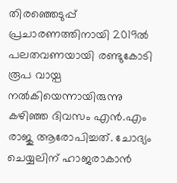തിരഞ്ഞെടുപ്പ് പ്രചാരണത്തിനായി 2019ൽ പലതവണയായി രണ്ടുകോടി രൂപ വായ്പ നൽകിയെന്നായിരുന്നു കഴിഞ്ഞ ദിവസം എൻ.എം രാജു ആരോപിച്ചത്. ചോദ്യം ചെയ്യലിന് ഹാജരാകാൻ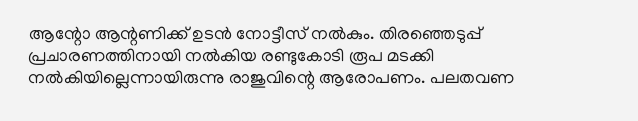ആന്റോ ആന്റണിക്ക് ഉടൻ നോട്ടീസ് നൽകും. തിരഞ്ഞെടുപ്പ് പ്രചാരണത്തിനായി നൽകിയ രണ്ടുകോടി രൂപ മടക്കി നൽകിയില്ലെന്നായിരുന്നു രാജുവിന്റെ ആരോപണം. പലതവണ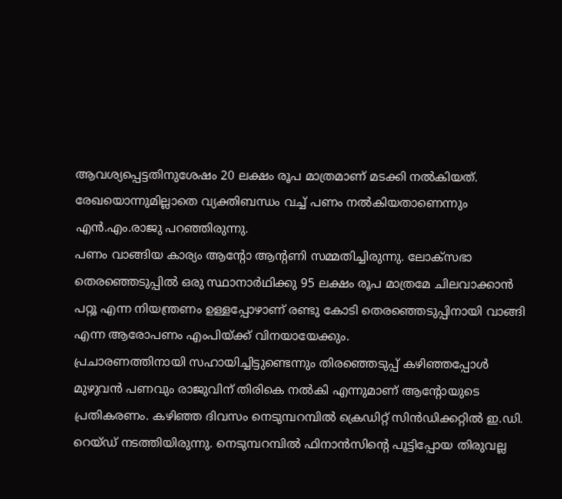ആവശ്യപ്പെട്ടതിനുശേഷം 20 ലക്ഷം രൂപ മാത്രമാണ് മടക്കി നൽകിയത്. രേഖയൊന്നുമില്ലാതെ വ്യക്തിബന്ധം വച്ച് പണം നൽകിയതാണെന്നും എൻ.എം.രാജു പറഞ്ഞിരുന്നു.
പണം വാങ്ങിയ കാര്യം ആന്റോ ആന്റണി സമ്മതിച്ചിരുന്നു. ലോക്സഭാ തെരഞ്ഞെടുപ്പിൽ ഒരു സ്ഥാനാർഥിക്കു 95 ലക്ഷം രൂപ മാത്രമേ ചിലവാക്കാൻ പറ്റൂ എന്ന നിയന്ത്രണം ഉള്ളപ്പോഴാണ് രണ്ടു കോടി തെരഞ്ഞെടുപ്പിനായി വാങ്ങി എന്ന ആരോപണം എംപിയ്ക്ക് വിനയായേക്കും.
പ്രചാരണത്തിനായി സഹായിച്ചിട്ടുണ്ടെന്നും തിരഞ്ഞെടുപ്പ് കഴിഞ്ഞപ്പോൾ മുഴുവൻ പണവും രാജുവിന് തിരികെ നൽകി എന്നുമാണ് ആന്റോയുടെ പ്രതികരണം. കഴിഞ്ഞ ദിവസം നെടുമ്പറമ്പിൽ ക്രെഡിറ്റ് സിൻഡിക്കറ്റിൽ ഇ.ഡി. റെയ്ഡ് നടത്തിയിരുന്നു. നെടുമ്പറമ്പിൽ ഫിനാൻസിന്റെ പൂട്ടിപ്പോയ തിരുവല്ല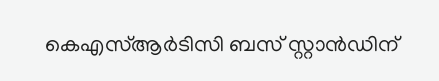കെഎസ്ആർടിസി ബസ് സ്റ്റാൻഡിന്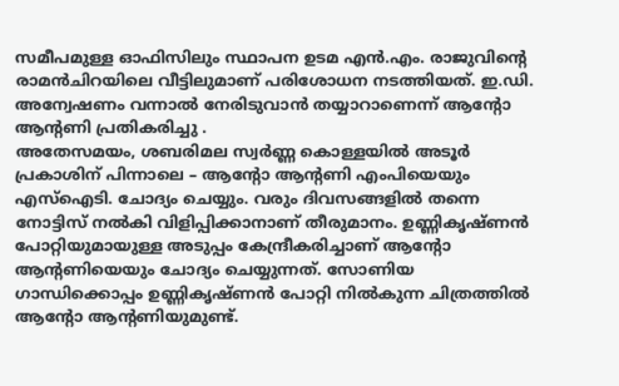സമീപമുള്ള ഓഫിസിലും സ്ഥാപന ഉടമ എൻ.എം. രാജുവിന്റെ രാമൻചിറയിലെ വീട്ടിലുമാണ് പരിശോധന നടത്തിയത്. ഇ.ഡി. അന്വേഷണം വന്നാൽ നേരിടുവാൻ തയ്യാറാണെന്ന് ആന്റോ ആന്റണി പ്രതികരിച്ചു .
അതേസമയം, ശബരിമല സ്വർണ്ണ കൊള്ളയിൽ അടൂർ പ്രകാശിന് പിന്നാലെ – ആന്റോ ആന്റണി എംപിയെയും എസ്ഐടി. ചോദ്യം ചെയ്യും. വരും ദിവസങ്ങളിൽ തന്നെ നോട്ടിസ് നൽകി വിളിപ്പിക്കാനാണ് തീരുമാനം. ഉണ്ണികൃഷ്ണൻ പോറ്റിയുമായുള്ള അടുപ്പം കേന്ദ്രീകരിച്ചാണ് ആന്റോ ആന്റണിയെയും ചോദ്യം ചെയ്യുന്നത്. സോണിയ ഗാന്ധിക്കൊപ്പം ഉണ്ണികൃഷ്ണൻ പോറ്റി നിൽകുന്ന ചിത്രത്തിൽ ആന്റോ ആന്റണിയുമുണ്ട്.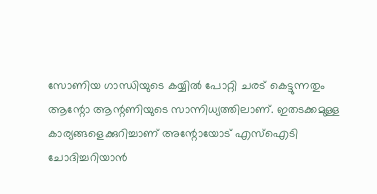സോണിയ ഗാന്ധിയുടെ കയ്യിൽ പോറ്റി ചരട് കെട്ടുന്നതും ആന്റോ ആന്റണിയുടെ സാന്നിധ്യത്തിലാണ്. ഇതടക്കമുള്ള കാര്യങ്ങളെക്കുറിച്ചാണ് അന്റോയോട് എസ്ഐടി ചോദിച്ചറിയാൻ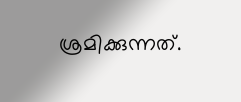ശ്രമിക്കുന്നത്.